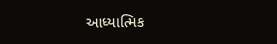આધ્યાત્મિક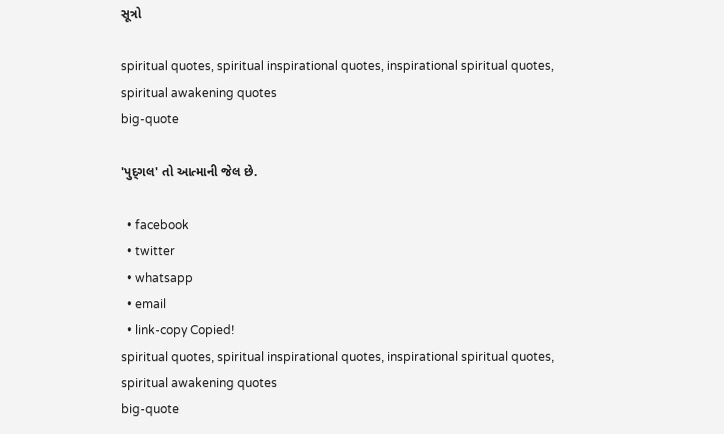સૂત્રો

spiritual quotes, spiritual inspirational quotes, inspirational spiritual quotes, spiritual awakening quotes
big-quote

'પુદ્‌ગલ' તો આત્માની જેલ છે.

  • facebook
  • twitter
  • whatsapp
  • email
  • link-copy Copied!
spiritual quotes, spiritual inspirational quotes, inspirational spiritual quotes, spiritual awakening quotes
big-quote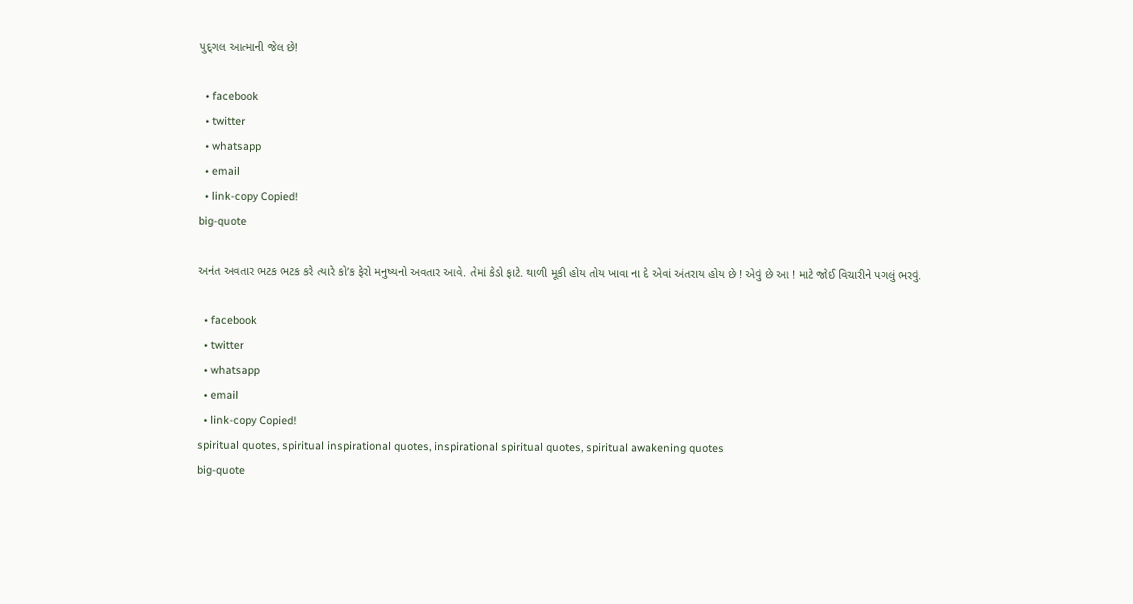પુદ્‌ગલ આત્માની જેલ છે!

  • facebook
  • twitter
  • whatsapp
  • email
  • link-copy Copied!
big-quote

અનંત અવતાર ભટક ભટક કરે ત્યારે કો’ક ફેરો મનુષ્યનો અવતાર આવે. તેમાં કેડો ફાટે. થાળી મૂકી હોય તોય ખાવા ના દે એવાં અંતરાય હોય છે ! એવું છે આ ! માટે જોઈ વિચારીને પગલું ભરવું.

  • facebook
  • twitter
  • whatsapp
  • email
  • link-copy Copied!
spiritual quotes, spiritual inspirational quotes, inspirational spiritual quotes, spiritual awakening quotes
big-quote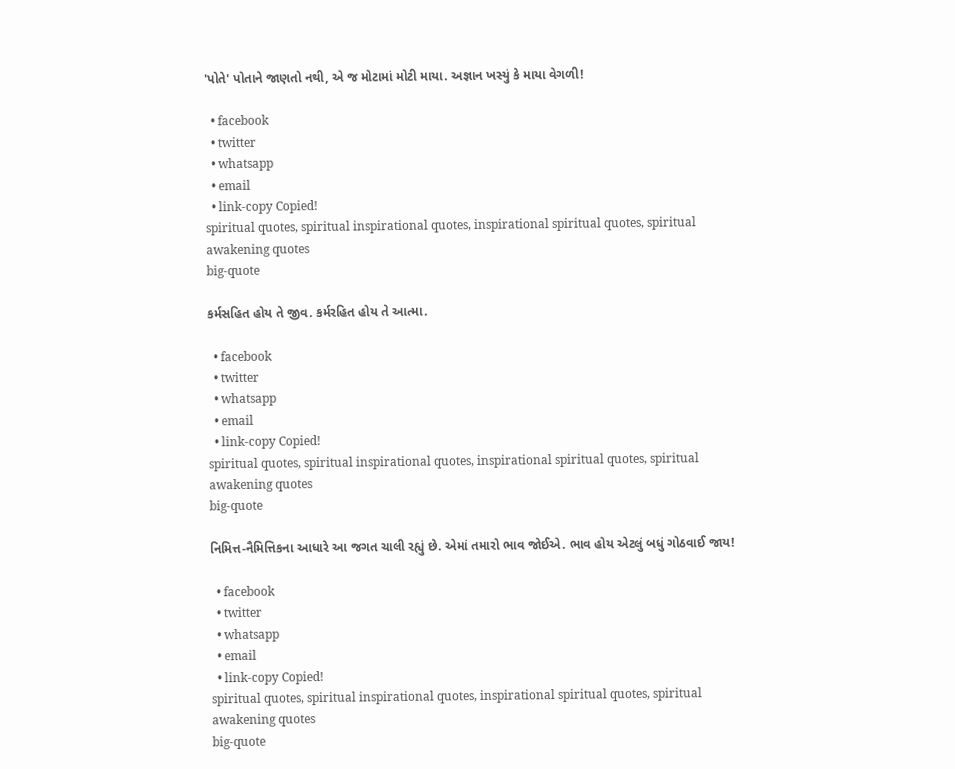'પોતે' પોતાને જાણતો નથી, એ જ મોટામાં મોટી માયા. અજ્ઞાન ખસ્યું કે માયા વેગળી!

  • facebook
  • twitter
  • whatsapp
  • email
  • link-copy Copied!
spiritual quotes, spiritual inspirational quotes, inspirational spiritual quotes, spiritual awakening quotes
big-quote

કર્મસહિત હોય તે જીવ. કર્મરહિત હોય તે આત્મા.

  • facebook
  • twitter
  • whatsapp
  • email
  • link-copy Copied!
spiritual quotes, spiritual inspirational quotes, inspirational spiritual quotes, spiritual awakening quotes
big-quote

નિમિત્ત-નૈમિત્તિકના આધારે આ જગત ચાલી રહ્યું છે. એમાં તમારો ભાવ જોઈએ. ભાવ હોય એટલું બધું ગોઠવાઈ જાય!

  • facebook
  • twitter
  • whatsapp
  • email
  • link-copy Copied!
spiritual quotes, spiritual inspirational quotes, inspirational spiritual quotes, spiritual awakening quotes
big-quote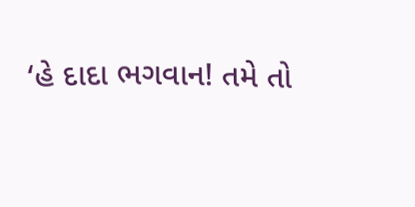‘હે દાદા ભગવાન! તમે તો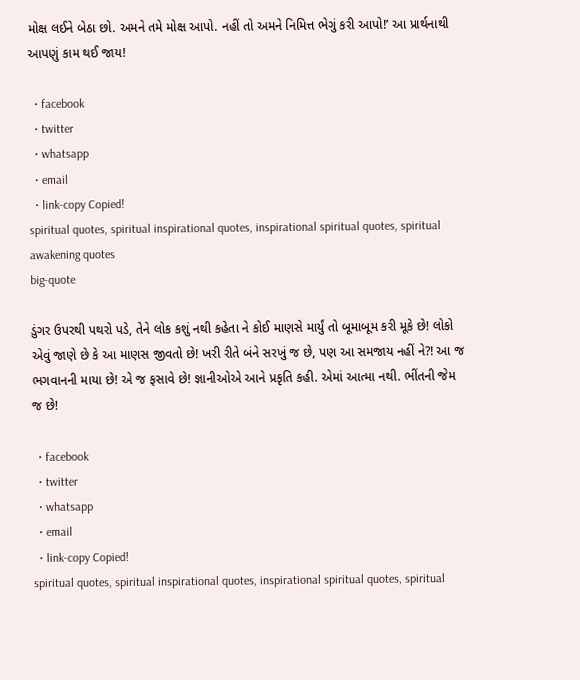મોક્ષ લઈને બેઠા છો. અમને તમે મોક્ષ આપો. નહીં તો અમને નિમિત્ત ભેગું કરી આપો!’ આ પ્રાર્થનાથી આપણું કામ થઈ જાય!

  • facebook
  • twitter
  • whatsapp
  • email
  • link-copy Copied!
spiritual quotes, spiritual inspirational quotes, inspirational spiritual quotes, spiritual awakening quotes
big-quote

ડુંગર ઉપરથી પથરો પડે, તેને લોક કશું નથી કહેતા ને કોઈ માણસે માર્યું તો બૂમાબૂમ કરી મૂકે છે! લોકો એવું જાણે છે કે આ માણસ જીવતો છે! ખરી રીતે બંને સરખું જ છે, પણ આ સમજાય નહીં ને?! આ જ ભગવાનની માયા છે! એ જ ફસાવે છે! જ્ઞાનીઓએ આને પ્રકૃતિ કહી. એમાં આત્મા નથી. ભીંતની જેમ જ છે!

  • facebook
  • twitter
  • whatsapp
  • email
  • link-copy Copied!
spiritual quotes, spiritual inspirational quotes, inspirational spiritual quotes, spiritual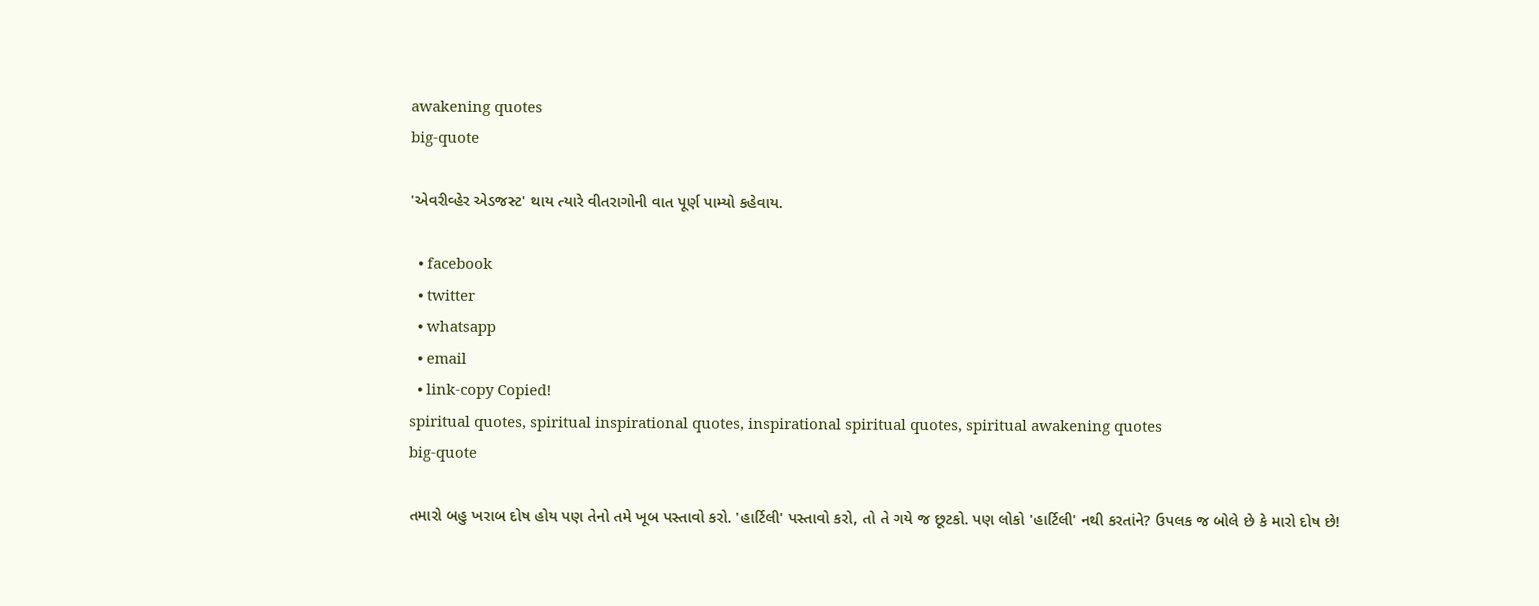awakening quotes
big-quote

'એવરીવ્હેર એડજસ્ટ' થાય ત્યારે વીતરાગોની વાત પૂર્ણ પામ્યો કહેવાય.

  • facebook
  • twitter
  • whatsapp
  • email
  • link-copy Copied!
spiritual quotes, spiritual inspirational quotes, inspirational spiritual quotes, spiritual awakening quotes
big-quote

તમારો બહુ ખરાબ દોષ હોય પણ તેનો તમે ખૂબ પસ્તાવો કરો. 'હાર્ટિલી' પસ્તાવો કરો, તો તે ગયે જ છૂટકો. પણ લોકો 'હાર્ટિલી' નથી કરતાંને? ઉપલક જ બોલે છે કે મારો દોષ છે!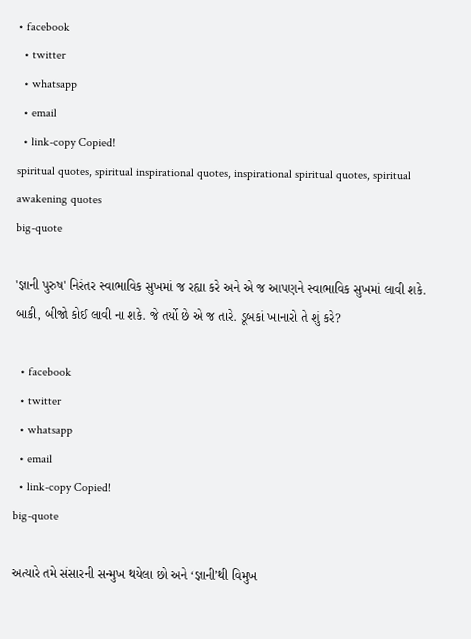• facebook
  • twitter
  • whatsapp
  • email
  • link-copy Copied!
spiritual quotes, spiritual inspirational quotes, inspirational spiritual quotes, spiritual awakening quotes
big-quote

'જ્ઞાની પુરુષ' નિરંતર સ્વાભાવિક સુખમાં જ રહ્યા કરે અને એ જ આપણને સ્વાભાવિક સુખમાં લાવી શકે. બાકી, બીજો કોઈ લાવી ના શકે. જે તર્યો છે એ જ તારે. ડૂબકાં ખાનારો તે શું કરે?

  • facebook
  • twitter
  • whatsapp
  • email
  • link-copy Copied!
big-quote

અત્યારે તમે સંસારની સન્મુખ થયેલા છો અને ‘જ્ઞાની’થી વિમુખ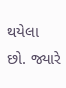થયેલા છો. જ્યારે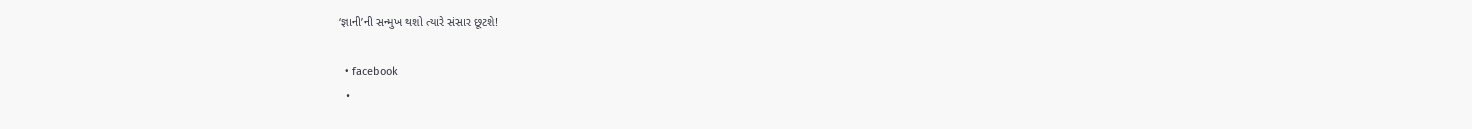‘જ્ઞાની’ની સન્મુખ થશો ત્યારે સંસાર છૂટશે!

  • facebook
  •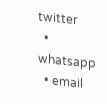twitter
  • whatsapp
  • email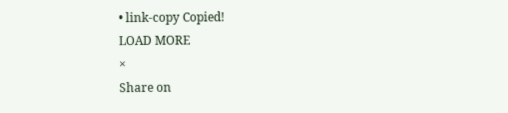• link-copy Copied!
LOAD MORE
×
Share on